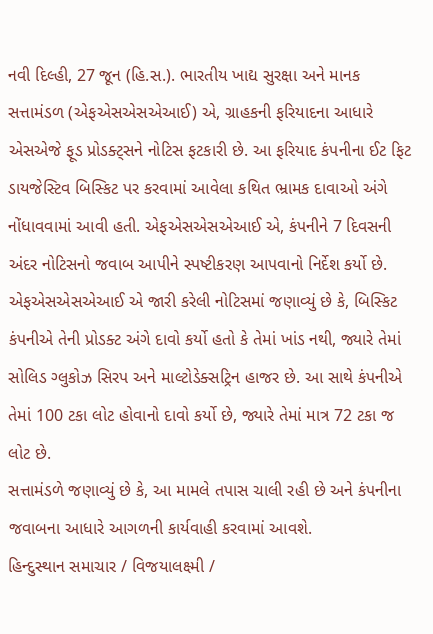નવી દિલ્હી, 27 જૂન (હિ.સ.). ભારતીય ખાદ્ય સુરક્ષા અને માનક સત્તામંડળ (એફએસએસએઆઈ) એ, ગ્રાહકની ફરિયાદના આધારે એસએજે ફૂડ પ્રોડક્ટ્સને નોટિસ ફટકારી છે. આ ફરિયાદ કંપનીના ઈટ ફિટ ડાયજેસ્ટિવ બિસ્કિટ પર કરવામાં આવેલા કથિત ભ્રામક દાવાઓ અંગે નોંધાવવામાં આવી હતી. એફએસએસએઆઈ એ, કંપનીને 7 દિવસની અંદર નોટિસનો જવાબ આપીને સ્પષ્ટીકરણ આપવાનો નિર્દેશ કર્યો છે.
એફએસએસએઆઈ એ જારી કરેલી નોટિસમાં જણાવ્યું છે કે, બિસ્કિટ કંપનીએ તેની પ્રોડક્ટ અંગે દાવો કર્યો હતો કે તેમાં ખાંડ નથી, જ્યારે તેમાં સોલિડ ગ્લુકોઝ સિરપ અને માલ્ટોડેક્સટ્રિન હાજર છે. આ સાથે કંપનીએ તેમાં 100 ટકા લોટ હોવાનો દાવો કર્યો છે, જ્યારે તેમાં માત્ર 72 ટકા જ લોટ છે.
સત્તામંડળે જણાવ્યું છે કે, આ મામલે તપાસ ચાલી રહી છે અને કંપનીના જવાબના આધારે આગળની કાર્યવાહી કરવામાં આવશે.
હિન્દુસ્થાન સમાચાર / વિજયાલક્ષ્મી /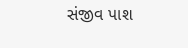સંજીવ પાશ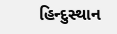હિન્દુસ્થાન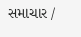સમાચાર /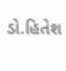ડો.હિતેશ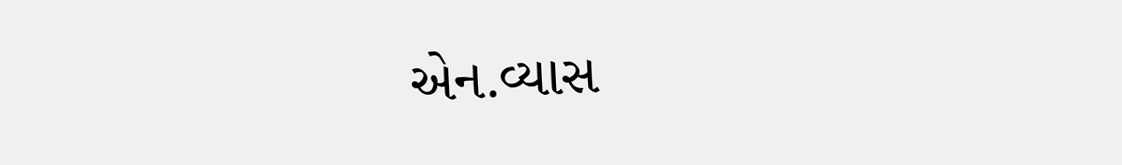એન.વ્યાસ